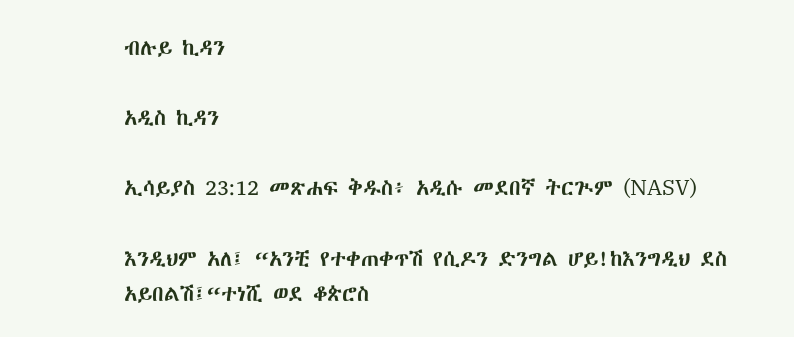ብሉይ ኪዳን

አዲስ ኪዳን

ኢሳይያስ 23:12 መጽሐፍ ቅዱስ፥ አዲሱ መደበኛ ትርጒም (NASV)

እንዲህም አለ፤ “አንቺ የተቀጠቀጥሽ የሲዶን ድንግል ሆይ!ከእንግዲህ ደስ አይበልሽ፤“ተነሺ ወደ ቆጵሮስ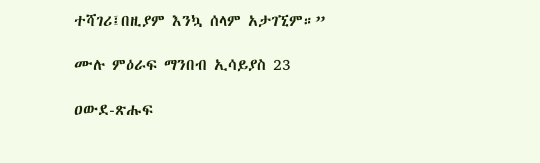ተሻገሪ፤በዚያም እንኳ ሰላም አታገኚም።”

ሙሉ ምዕራፍ ማንበብ ኢሳይያስ 23

ዐውደ-ጽሑፍ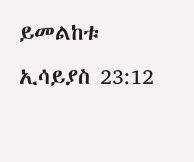ይመልከቱ ኢሳይያስ 23:12